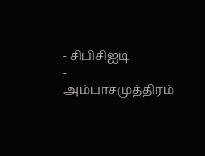- சிபிசிஐடி
- அம்பாசமுத்திரம்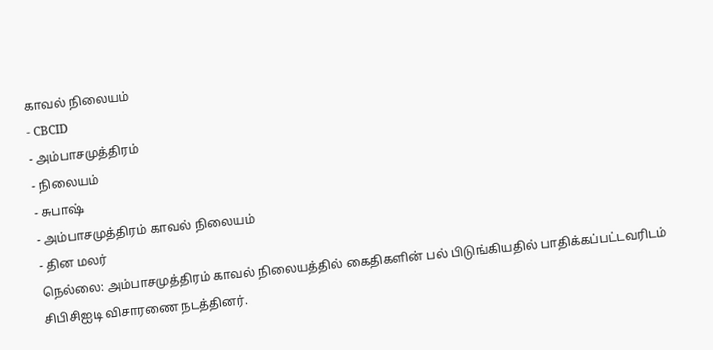காவல் நிலையம்
- CBCID
- அம்பாசமுத்திரம்
- நிலையம்
- சுபாஷ்
- அம்பாசமுத்திரம் காவல் நிலையம்
- தின மலர்
நெல்லை: அம்பாசமுத்திரம் காவல் நிலையத்தில் கைதிகளின் பல் பிடுங்கியதில் பாதிக்கப்பட்டவரிடம் சிபிசிஐடி விசாரணை நடத்தினர்.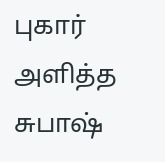புகார் அளித்த சுபாஷ்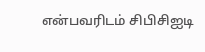என்பவரிடம் சிபிசிஐடி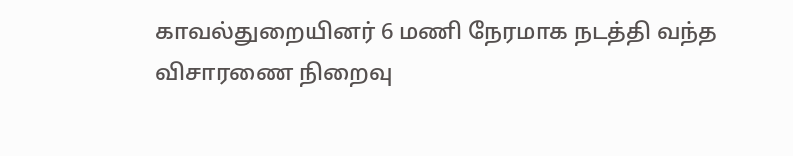காவல்துறையினர் 6 மணி நேரமாக நடத்தி வந்த விசாரணை நிறைவு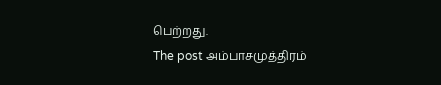பெற்றது.
The post அம்பாசமுத்திரம்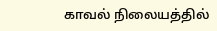காவல் நிலையத்தில்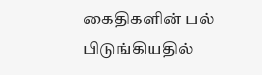கைதிகளின் பல் பிடுங்கியதில்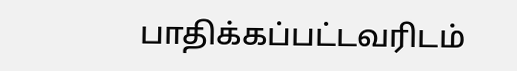பாதிக்கப்பட்டவரிடம்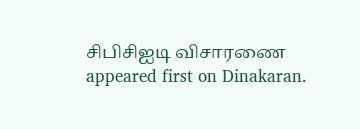சிபிசிஐடி விசாரணை appeared first on Dinakaran.